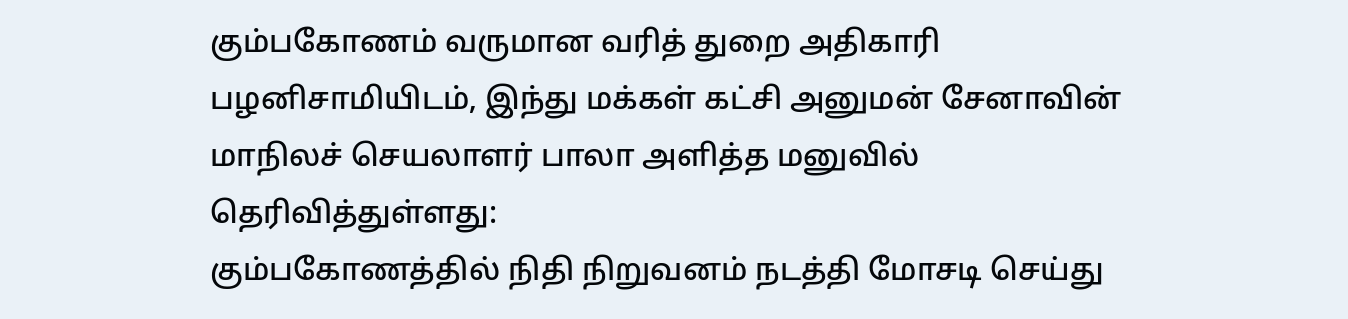கும்பகோணம் வருமான வரித் துறை அதிகாரி பழனிசாமியிடம், இந்து மக்கள் கட்சி அனுமன் சேனாவின் மாநிலச் செயலாளர் பாலா அளித்த மனுவில் தெரிவித்துள்ளது:
கும்பகோணத்தில் நிதி நிறுவனம் நடத்தி மோசடி செய்து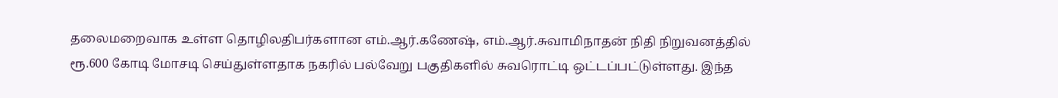தலைமறைவாக உள்ள தொழிலதிபர்களான எம்.ஆர்.கணேஷ், எம்.ஆர்.சுவாமிநாதன் நிதி நிறுவனத்தில் ரூ.600 கோடி மோசடி செய்துள்ளதாக நகரில் பல்வேறு பகுதிகளில் சுவரொட்டி ஒட்டப்பட்டுள்ளது. இந்த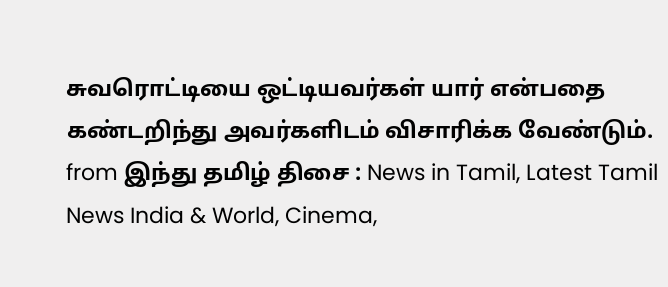சுவரொட்டியை ஒட்டியவர்கள் யார் என்பதை கண்டறிந்து அவர்களிடம் விசாரிக்க வேண்டும்.
from இந்து தமிழ் திசை : News in Tamil, Latest Tamil News India & World, Cinema,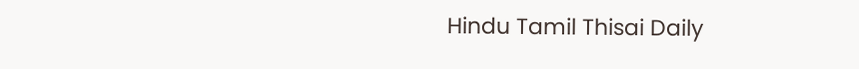Hindu Tamil Thisai Daily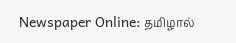Newspaper Online: தமிழால்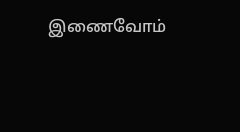இணைவோம்